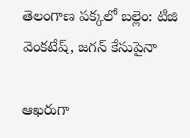తెలంగాణ పక్కలో బల్లెం: టిజి వెంకటేష్, జగన్ కేసుపైనా

ఆఖరుగా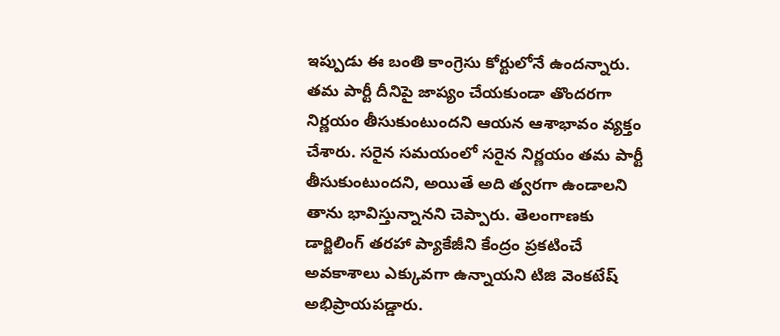ఇప్పుడు ఈ బంతి కాంగ్రెసు కోర్టులోనే ఉందన్నారు. తమ పార్టీ దీనిపై జాప్యం చేయకుండా తొందరగా నిర్ణయం తీసుకుంటుందని ఆయన ఆశాభావం వ్యక్తం చేశారు. సరైన సమయంలో సరైన నిర్ణయం తమ పార్టీ తీసుకుంటుందని, అయితే అది త్వరగా ఉండాలని తాను భావిస్తున్నానని చెప్పారు. తెలంగాణకు డార్జిలింగ్ తరహా ప్యాకేజీని కేంద్రం ప్రకటించే అవకాశాలు ఎక్కువగా ఉన్నాయని టిజి వెంకటేష్ అభిప్రాయపడ్డారు.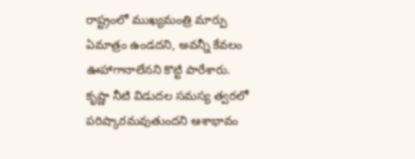రాష్ట్రంలో ముఖ్యమంత్రి మార్పు ఏమాత్రం ఉండదని, అవన్నీ కేవలం ఊహాగానాలేనని కొట్టి పారేశారు. కృష్ణా నీటి విడుదల సమస్య త్వరలో పరిష్కారమవుతుందని ఆశాభావం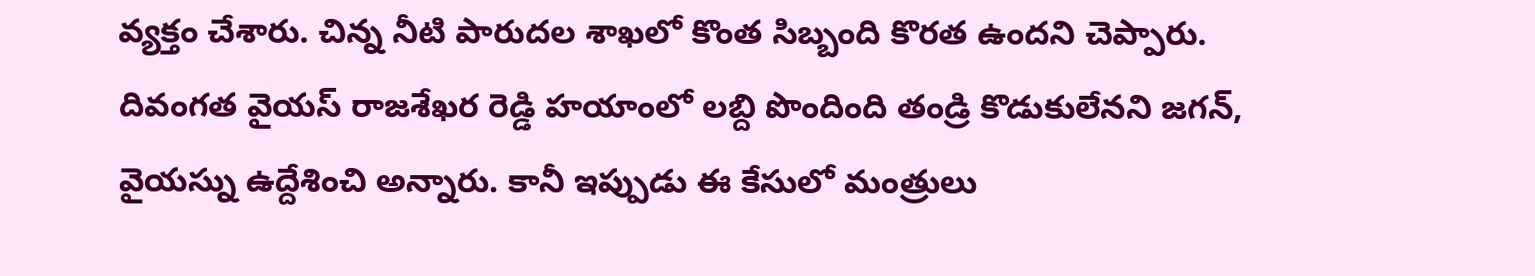వ్యక్తం చేశారు. చిన్న నీటి పారుదల శాఖలో కొంత సిబ్బంది కొరత ఉందని చెప్పారు. దివంగత వైయస్ రాజశేఖర రెడ్డి హయాంలో లబ్ది పొందింది తండ్రి కొడుకులేనని జగన్, వైయస్ను ఉద్దేశించి అన్నారు. కానీ ఇప్పుడు ఈ కేసులో మంత్రులు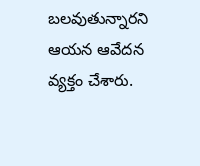బలవుతున్నారని ఆయన ఆవేదన వ్యక్తం చేశారు.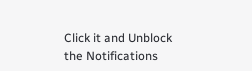Click it and Unblock the Notifications